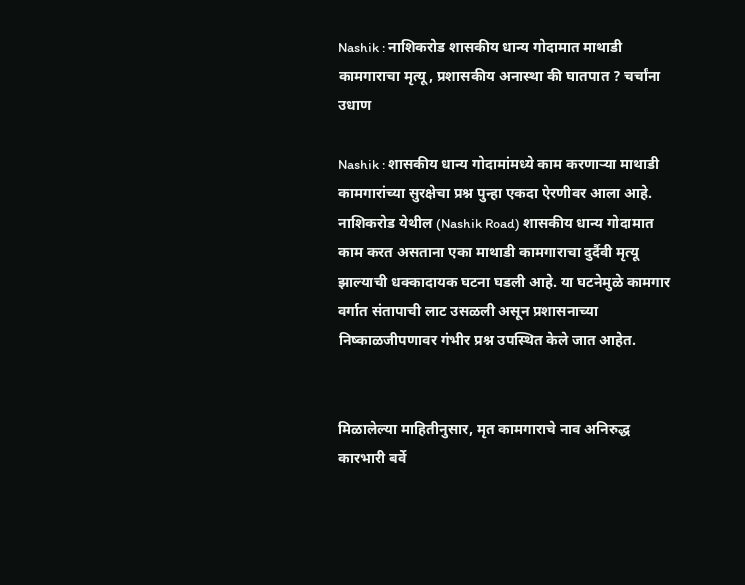Nashik : नाशिकरोड शासकीय धान्य गोदामात माथाडी कामगाराचा मृत्यू, प्रशासकीय अनास्था की घातपात ? चर्चांना उधाण

Nashik : शासकीय धान्य गोदामांमध्ये काम करणाऱ्या माथाडी कामगारांच्या सुरक्षेचा प्रश्न पुन्हा एकदा ऐरणीवर आला आहे. नाशिकरोड येथील (Nashik Road) शासकीय धान्य गोदामात काम करत असताना एका माथाडी कामगाराचा दुर्दैवी मृत्यू झाल्याची धक्कादायक घटना घडली आहे. या घटनेमुळे कामगार वर्गात संतापाची लाट उसळली असून प्रशासनाच्या निष्काळजीपणावर गंभीर प्रश्न उपस्थित केले जात आहेत.


मिळालेल्या माहितीनुसार, मृत कामगाराचे नाव अनिरुद्ध कारभारी बर्वे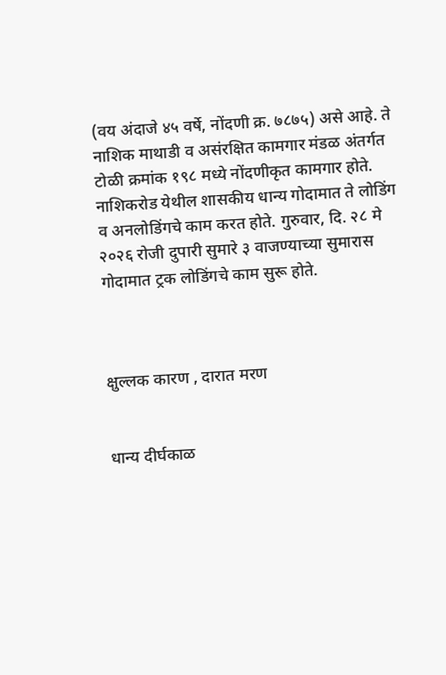(वय अंदाजे ४५ वर्षे, नोंदणी क्र. ७८७५) असे आहे. ते नाशिक माथाडी व असंरक्षित कामगार मंडळ अंतर्गत टोळी क्रमांक १९८ मध्ये नोंदणीकृत कामगार होते. नाशिकरोड येथील शासकीय धान्य गोदामात ते लोडिंग व अनलोडिंगचे काम करत होते. गुरुवार, दि. २८ मे २०२६ रोजी दुपारी सुमारे ३ वाजण्याच्या सुमारास गोदामात ट्रक लोडिंगचे काम सुरू होते.



क्षुल्लक कारण , दारात मरण


धान्य दीर्घकाळ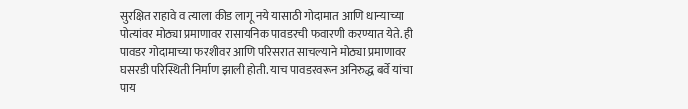सुरक्षित राहावे व त्याला कीड लागू नये यासाठी गोदामात आणि धान्याच्या पोत्यांवर मोठ्या प्रमाणावर रासायनिक पावडरची फवारणी करण्यात येते. ही पावडर गोदामाच्या फरशीवर आणि परिसरात साचल्याने मोठ्या प्रमाणावर घसरडी परिस्थिती निर्माण झाली होती. याच पावडरवरून अनिरुद्ध बर्वे यांचा पाय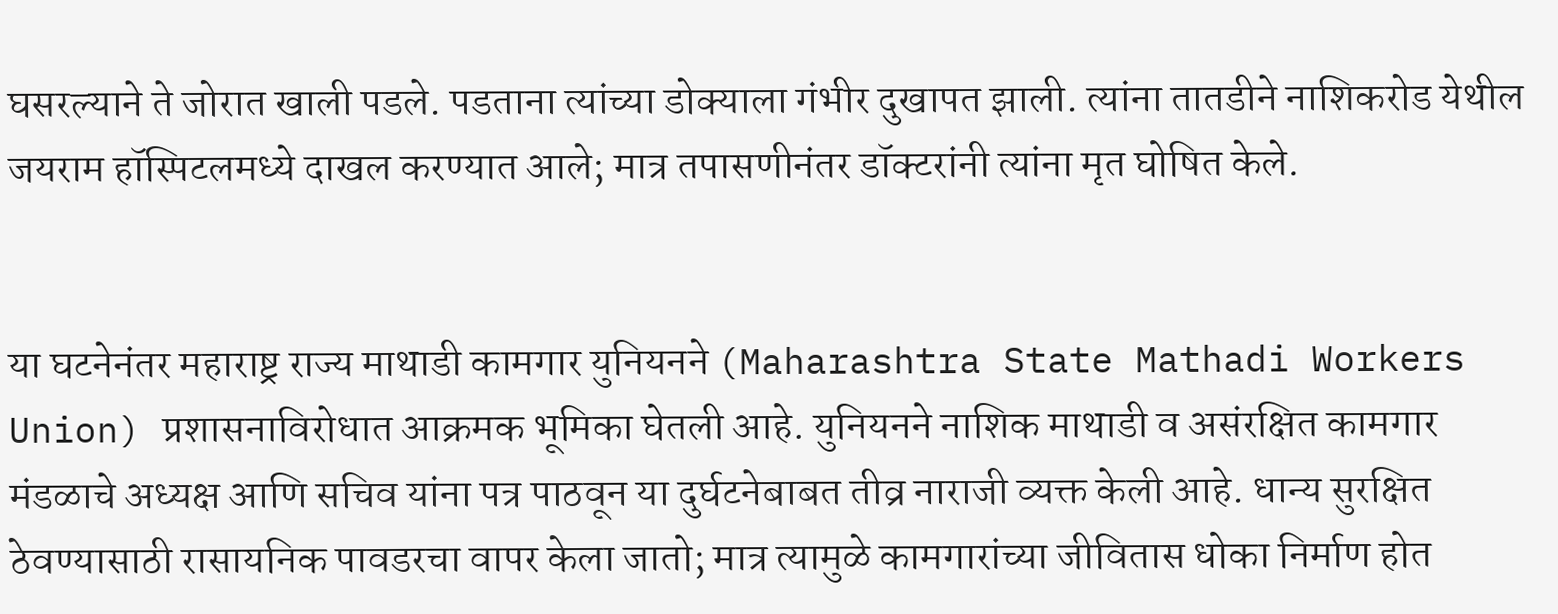घसरल्याने ते जोरात खाली पडले. पडताना त्यांच्या डोक्याला गंभीर दुखापत झाली. त्यांना तातडीने नाशिकरोड येथील जयराम हॉस्पिटलमध्ये दाखल करण्यात आले; मात्र तपासणीनंतर डॉक्टरांनी त्यांना मृत घोषित केले.


या घटनेनंतर महाराष्ट्र राज्य माथाडी कामगार युनियनने (Maharashtra State Mathadi Workers Union) प्रशासनाविरोधात आक्रमक भूमिका घेतली आहे. युनियनने नाशिक माथाडी व असंरक्षित कामगार मंडळाचे अध्यक्ष आणि सचिव यांना पत्र पाठवून या दुर्घटनेबाबत तीव्र नाराजी व्यक्त केली आहे. धान्य सुरक्षित ठेवण्यासाठी रासायनिक पावडरचा वापर केला जातो; मात्र त्यामुळे कामगारांच्या जीवितास धोका निर्माण होत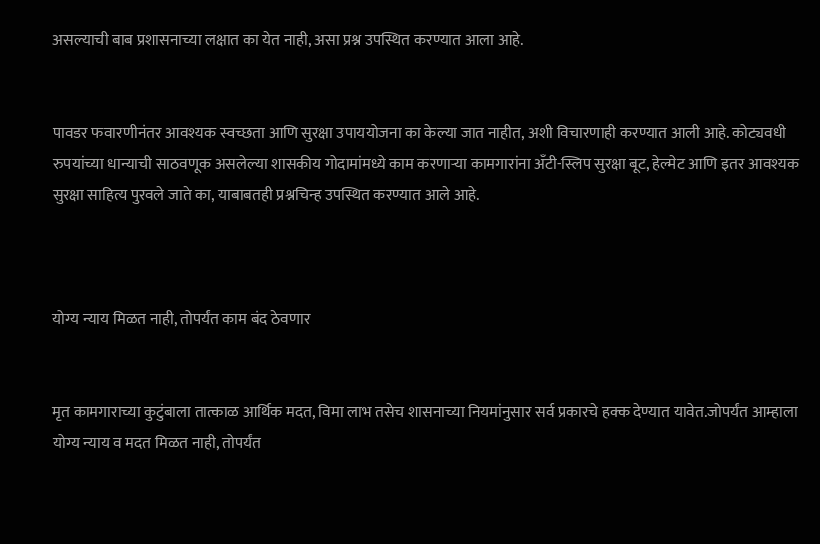असल्याची बाब प्रशासनाच्या लक्षात का येत नाही, असा प्रश्न उपस्थित करण्यात आला आहे.


पावडर फवारणीनंतर आवश्यक स्वच्छता आणि सुरक्षा उपाययोजना का केल्या जात नाहीत, अशी विचारणाही करण्यात आली आहे. कोट्यवधी रुपयांच्या धान्याची साठवणूक असलेल्या शासकीय गोदामांमध्ये काम करणाऱ्या कामगारांना अँटी-स्लिप सुरक्षा बूट, हेल्मेट आणि इतर आवश्यक सुरक्षा साहित्य पुरवले जाते का, याबाबतही प्रश्नचिन्ह उपस्थित करण्यात आले आहे.



योग्य न्याय मिळत नाही, तोपर्यंत काम बंद ठेवणार


मृत कामगाराच्या कुटुंबाला तात्काळ आर्थिक मदत, विमा लाभ तसेच शासनाच्या नियमांनुसार सर्व प्रकारचे हक्क देण्यात यावेत.जोपर्यंत आम्हाला योग्य न्याय व मदत मिळत नाही, तोपर्यंत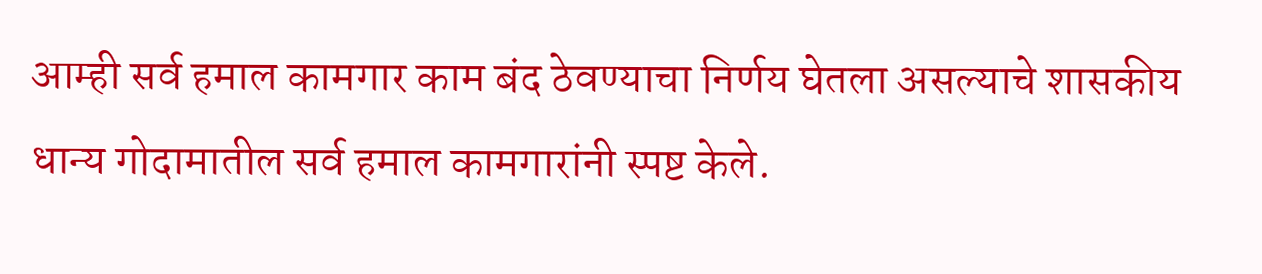आम्ही सर्व हमाल कामगार काम बंद ठेवण्याचा निर्णय घेतला असल्याचे शासकीय धान्य गोदामातील सर्व हमाल कामगारांनी स्पष्ट केले.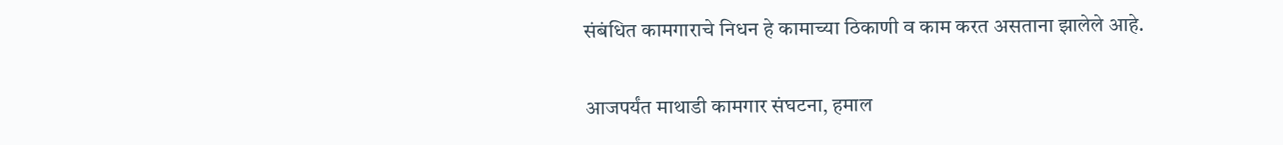संबंधित कामगाराचे निधन हे कामाच्या ठिकाणी व काम करत असताना झालेले आहे.


आजपर्यंत माथाडी कामगार संघटना, हमाल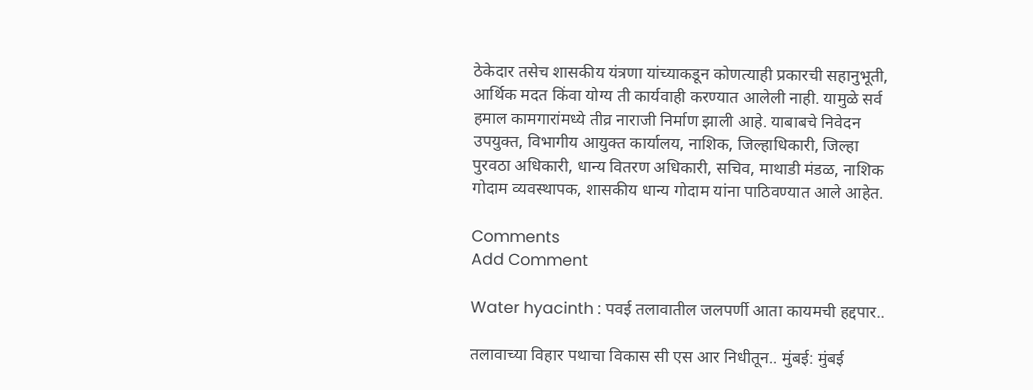ठेकेदार तसेच शासकीय यंत्रणा यांच्याकडून कोणत्याही प्रकारची सहानुभूती, आर्थिक मदत किंवा योग्य ती कार्यवाही करण्यात आलेली नाही. यामुळे सर्व हमाल कामगारांमध्ये तीव्र नाराजी निर्माण झाली आहे. याबाबचे निवेदन उपयुक्त, विभागीय आयुक्त कार्यालय, नाशिक, जिल्हाधिकारी, जिल्हा पुरवठा अधिकारी, धान्य वितरण अधिकारी, सचिव, माथाडी मंडळ, नाशिक गोदाम व्यवस्थापक, शासकीय धान्य गोदाम यांना पाठिवण्यात आले आहेत.

Comments
Add Comment

Water hyacinth : पवई तलावातील जलपर्णी आता कायमची हद्दपार..

तलावाच्या विहार पथाचा विकास सी एस आर निधीतून.. मुंबई: मुंबई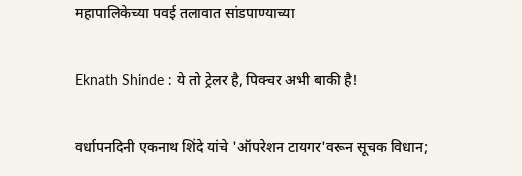महापालिकेच्या पवई तलावात सांडपाण्याच्या

Eknath Shinde : ये तो ट्रेलर है, पिक्चर अभी बाकी है!

वर्धापनदिनी एकनाथ शिंदे यांचे 'ऑपरेशन टायगर'वरून सूचक विधान;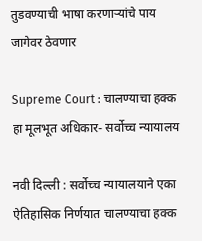तुडवण्याची भाषा करणाऱ्यांचे पाय जागेवर ठेवणार

Supreme Court : चालण्याचा हक्क हा मूलभूत अधिकार- सर्वोच्च न्यायालय

नवी दिल्ली : सर्वोच्च न्यायालयाने एका ऐतिहासिक निर्णयात चालण्याचा हक्क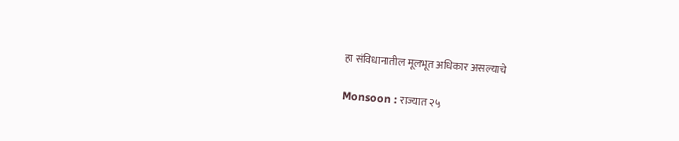हा संविधानातील मूलभूत अधिकार असल्याचे

Monsoon : राज्यात २५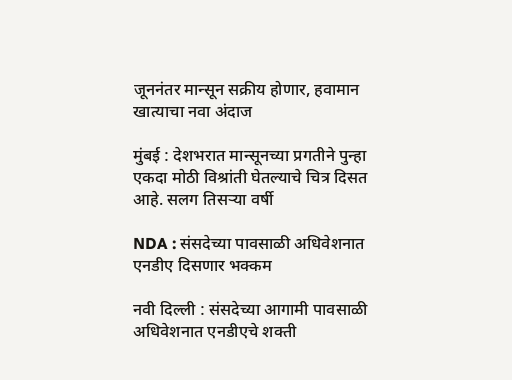जूननंतर मान्सून सक्रीय होणार, हवामान खात्याचा नवा अंदाज

मुंबई : देशभरात मान्सूनच्या प्रगतीने पुन्हा एकदा मोठी विश्रांती घेतल्याचे चित्र दिसत आहे. सलग तिसऱ्या वर्षी

NDA : संसदेच्या पावसाळी अधिवेशनात एनडीए दिसणार भक्कम

नवी दिल्ली : संसदेच्या आगामी पावसाळी अधिवेशनात एनडीएचे शक्ती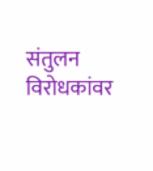संतुलन विरोधकांवर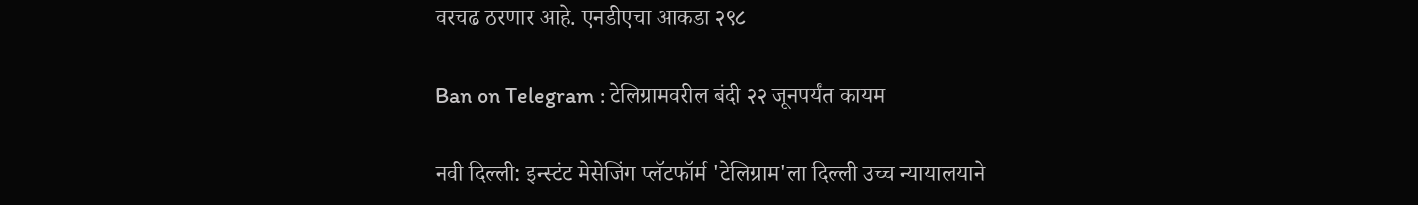वरचढ ठरणार आहे. एनडीएचा आकडा २९८

Ban on Telegram : टेलिग्रामवरील बंदी २२ जूनपर्यंत कायम

नवी दिल्ली: इन्स्टंट मेसेजिंग प्लॅटफॉर्म 'टेलिग्राम'ला दिल्ली उच्च न्यायालयाने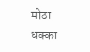मोठा धक्का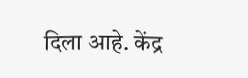दिला आहे. केंद्र